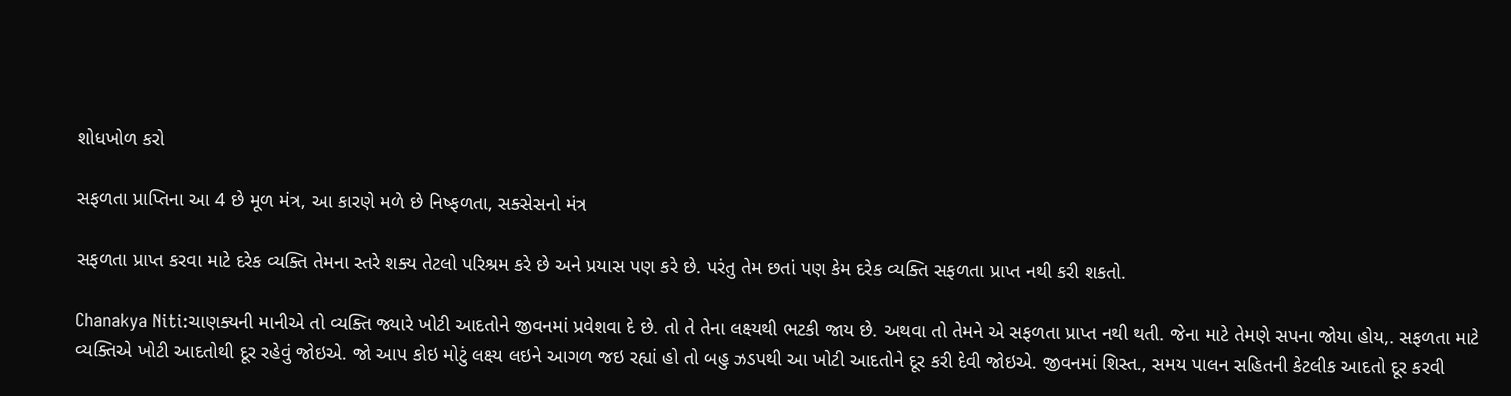શોધખોળ કરો

સફળતા પ્રાપ્તિના આ 4 છે મૂળ મંત્ર, આ કારણે મળે છે નિષ્ફળતા, સક્સેસનો મંત્ર

સફળતા પ્રાપ્ત કરવા માટે દરેક વ્યક્તિ તેમના સ્તરે શક્ય તેટલો પરિશ્રમ કરે છે અને પ્રયાસ પણ કરે છે. પરંતુ તેમ છતાં પણ કેમ દરેક વ્યક્તિ સફળતા પ્રાપ્ત નથી કરી શકતો.

Chanakya Niti:ચાણક્યની માનીએ તો વ્યક્તિ જ્યારે ખોટી આદતોને જીવનમાં પ્રવેશવા દે છે. તો તે તેના લક્ષ્યથી ભટકી જાય છે. અથવા તો તેમને એ સફળતા પ્રાપ્ત નથી થતી. જેના માટે તેમણે સપના જોયા હોય,. સફળતા માટે વ્યક્તિએ ખોટી આદતોથી દૂર રહેવું જોઇએ. જો આપ કોઇ મોટું લક્ષ્ય લઇને આગળ જઇ રહ્યાં હો તો બહુ ઝડપથી આ ખોટી આદતોને દૂર કરી દેવી જોઇએ. જીવનમાં શિસ્ત., સમય પાલન સહિતની કેટલીક આદતો દૂર કરવી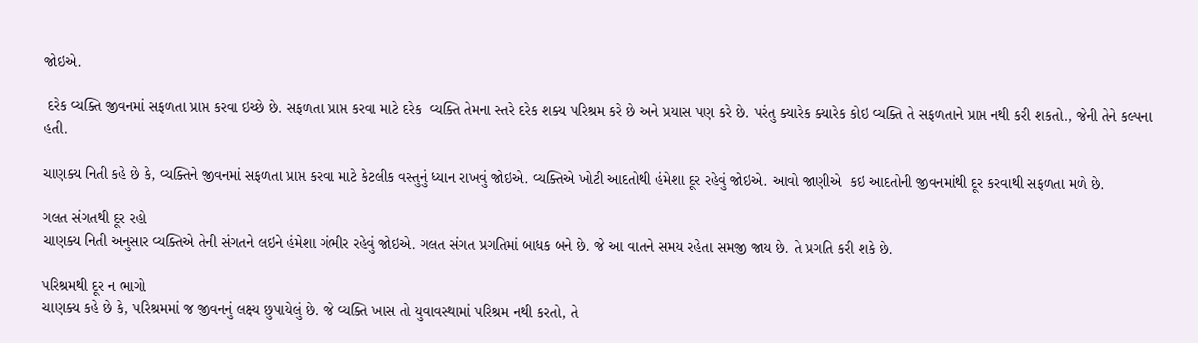જોઇએ.

 દરેક વ્યક્તિ જીવનમાં સફળતા પ્રાપ્ત કરવા ઇચ્છે છે. સફળતા પ્રાપ્ત કરવા માટે દરેક  વ્યક્તિ તેમના સ્તરે દરેક શક્ય પરિશ્રમ કરે છે અને પ્રયાસ પણ કરે છે. પરંતુ ક્યારેક ક્યારેક કોઇ વ્યક્તિ તે સફળતાને પ્રાપ્ત નથી કરી શકતો., જેની તેને કલ્પના હતી.

ચાણક્ય નિતી કહે છે કે, વ્યક્તિને જીવનમાં સફળતા પ્રાપ્ત કરવા માટે કેટલીક વસ્તુનું ધ્યાન રાખવું જોઇએ. વ્યક્તિએ ખોટી આદતોથી હંમેશા દૂર રહેવું જોઇએ. આવો જાણીએ  કઇ આદતોની જીવનમાંથી દૂર કરવાથી સફળતા મળે છે.

ગલત સંગતથી દૂર રહો
ચાણક્ય નિતી અનુસાર વ્યક્તિએ તેની સંગતને લઇને હંમેશા ગંભીર રહેવું જોઇએ. ગલત સંગત પ્રગતિમાં બાધક બને છે. જે આ વાતને સમય રહેતા સમજી જાય છે. તે પ્રગતિ કરી શકે છે.

પરિશ્રમથી દૂર ન ભાગો
ચાણક્ય કહે છે કે, પરિશ્રમમાં જ જીવનનું લક્ષ્ય છુપાયેલું છે. જે વ્યક્તિ ખાસ તો યુવાવસ્થામાં પરિશ્રમ નથી કરતો, તે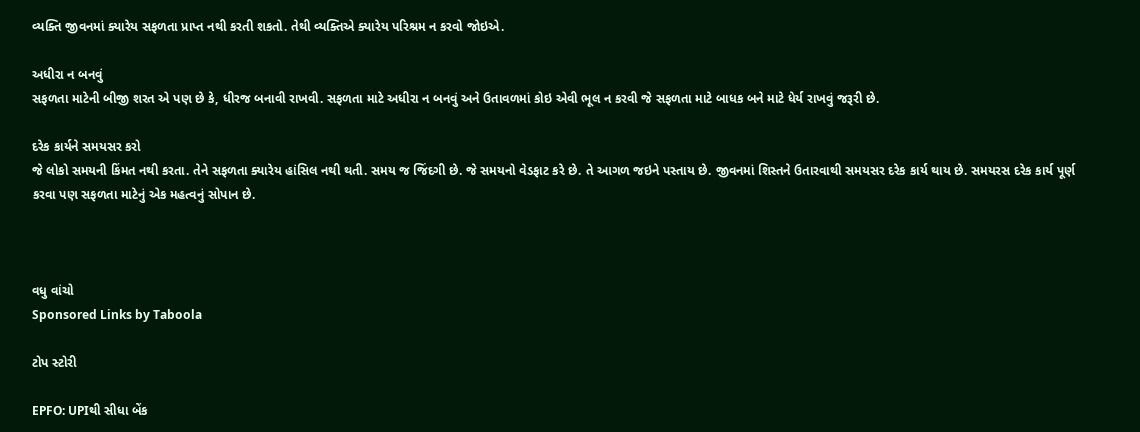વ્યક્તિ જીવનમાં ક્યારેય સફળતા પ્રાપ્ત નથી કરતી શકતો. તેથી વ્યક્તિએ ક્યારેય પરિશ્રમ ન કરવો જોઇએ.

અધીરા ન બનવું
સફળતા માટેની બીજી શરત એ પણ છે કે, ધીરજ બનાવી રાખવી. સફળતા માટે અધીરા ન બનવું અને ઉતાવળમાં કોઇ એવી ભૂલ ન કરવી જે સફળતા માટે બાધક બને માટે ધેર્ય રાખવું જરૂરી છે.

દરેક કાર્યને સમયસર કરો
જે લોકો સમયની કિંમત નથી કરતા. તેને સફળતા ક્યારેય હાંસિલ નથી થતી. સમય જ જિંદગી છે. જે સમયનો વેડફાટ કરે છે. તે આગળ જઇને પસ્તાય છે. જીવનમાં શિસ્તને ઉતારવાથી સમયસર દરેક કાર્ય થાય છે. સમયરસ દરેક કાર્ય પૂર્ણ કરવા પણ સફળતા માટેનું એક મહત્વનું સોપાન છે.



વધુ વાંચો
Sponsored Links by Taboola

ટોપ સ્ટોરી

EPFO: UPIથી સીધા બેંક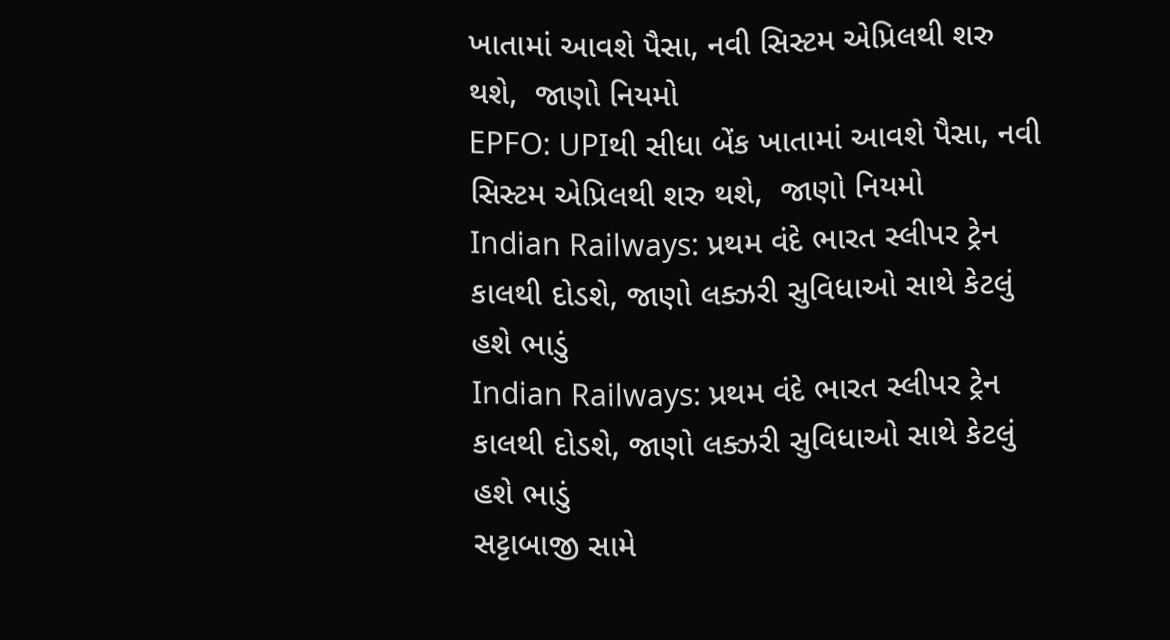ખાતામાં આવશે પૈસા, નવી સિસ્ટમ એપ્રિલથી શરુ થશે,  જાણો નિયમો
EPFO: UPIથી સીધા બેંક ખાતામાં આવશે પૈસા, નવી સિસ્ટમ એપ્રિલથી શરુ થશે,  જાણો નિયમો
Indian Railways: પ્રથમ વંદે ભારત સ્લીપર ટ્રેન કાલથી દોડશે, જાણો લક્ઝરી સુવિધાઓ સાથે કેટલું હશે ભાડું
Indian Railways: પ્રથમ વંદે ભારત સ્લીપર ટ્રેન કાલથી દોડશે, જાણો લક્ઝરી સુવિધાઓ સાથે કેટલું હશે ભાડું
સટ્ટાબાજી સામે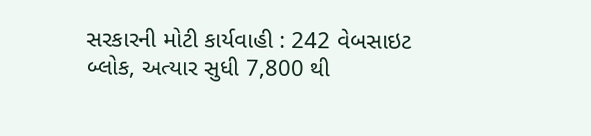સરકારની મોટી કાર્યવાહી : 242 વેબસાઇટ બ્લોક, અત્યાર સુધી 7,800 થી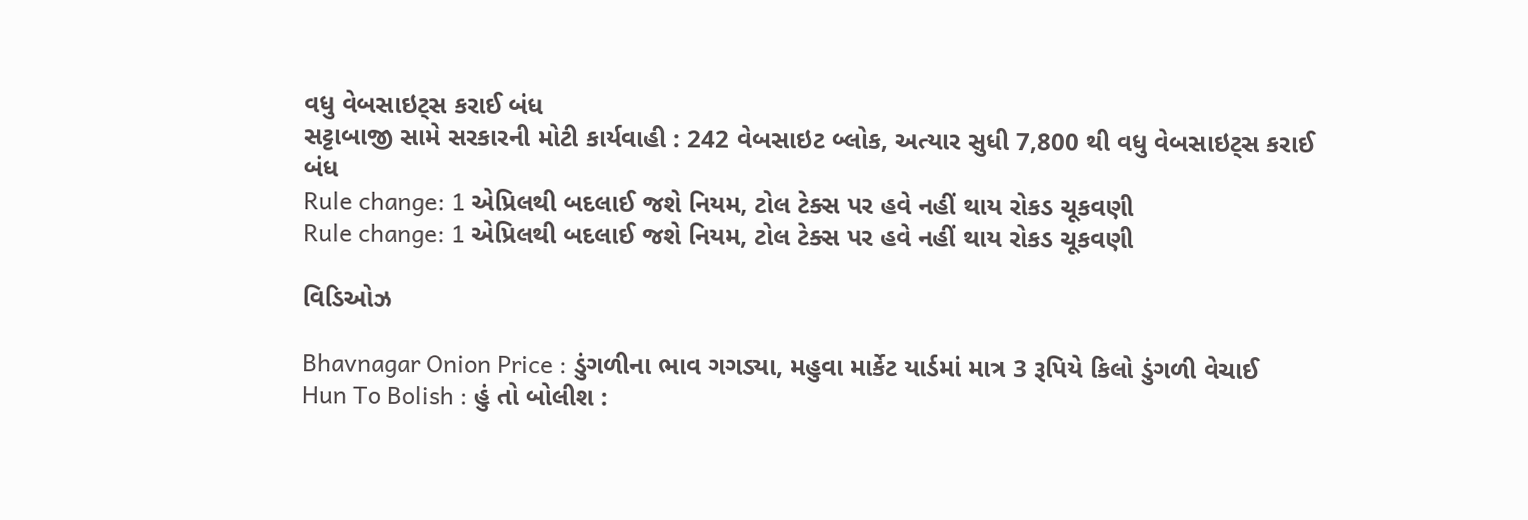વધુ વેબસાઇટ્સ કરાઈ બંધ
સટ્ટાબાજી સામે સરકારની મોટી કાર્યવાહી : 242 વેબસાઇટ બ્લોક, અત્યાર સુધી 7,800 થી વધુ વેબસાઇટ્સ કરાઈ બંધ
Rule change: 1 એપ્રિલથી બદલાઈ જશે નિયમ, ટોલ ટેક્સ પર હવે નહીં થાય રોકડ ચૂકવણી
Rule change: 1 એપ્રિલથી બદલાઈ જશે નિયમ, ટોલ ટેક્સ પર હવે નહીં થાય રોકડ ચૂકવણી

વિડિઓઝ

Bhavnagar Onion Price : ડુંગળીના ભાવ ગગડ્યા, મહુવા માર્કેટ યાર્ડમાં માત્ર 3 રૂપિયે કિલો ડુંગળી વેચાઈ
Hun To Bolish : હું તો બોલીશ :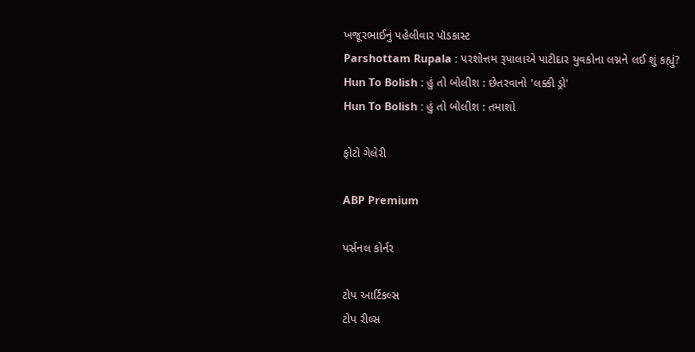ખજૂરભાઈનું પહેલીવાર પૉડકાસ્ટ
Parshottam Rupala : પરશોત્તમ રૂપાલાએ પાટીદાર યુવકોના લગ્નને લઈ શું કહ્યું?
Hun To Bolish : હું તો બોલીશ : છેતરવાનો 'લક્કી ડ્રો'
Hun To Bolish : હું તો બોલીશ : તમાશો

ફોટો ગેલેરી

ABP Premium

પર્સનલ કોર્નર

ટોપ આર્ટિકલ્સ
ટોપ રીલ્સ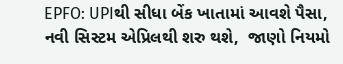EPFO: UPIથી સીધા બેંક ખાતામાં આવશે પૈસા, નવી સિસ્ટમ એપ્રિલથી શરુ થશે,  જાણો નિયમો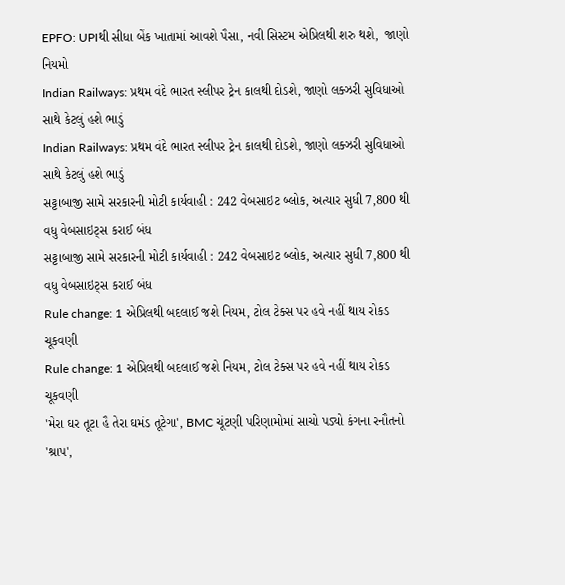EPFO: UPIથી સીધા બેંક ખાતામાં આવશે પૈસા, નવી સિસ્ટમ એપ્રિલથી શરુ થશે,  જાણો નિયમો
Indian Railways: પ્રથમ વંદે ભારત સ્લીપર ટ્રેન કાલથી દોડશે, જાણો લક્ઝરી સુવિધાઓ સાથે કેટલું હશે ભાડું
Indian Railways: પ્રથમ વંદે ભારત સ્લીપર ટ્રેન કાલથી દોડશે, જાણો લક્ઝરી સુવિધાઓ સાથે કેટલું હશે ભાડું
સટ્ટાબાજી સામે સરકારની મોટી કાર્યવાહી : 242 વેબસાઇટ બ્લોક, અત્યાર સુધી 7,800 થી વધુ વેબસાઇટ્સ કરાઈ બંધ
સટ્ટાબાજી સામે સરકારની મોટી કાર્યવાહી : 242 વેબસાઇટ બ્લોક, અત્યાર સુધી 7,800 થી વધુ વેબસાઇટ્સ કરાઈ બંધ
Rule change: 1 એપ્રિલથી બદલાઈ જશે નિયમ, ટોલ ટેક્સ પર હવે નહીં થાય રોકડ ચૂકવણી
Rule change: 1 એપ્રિલથી બદલાઈ જશે નિયમ, ટોલ ટેક્સ પર હવે નહીં થાય રોકડ ચૂકવણી
'મેરા ઘર તૂટા હૈ તેરા ઘમંડ તૂટેગા', BMC ચૂંટણી પરિણામોમાં સાચો પડ્યો કંગના રનૌતનો 'શ્રાપ',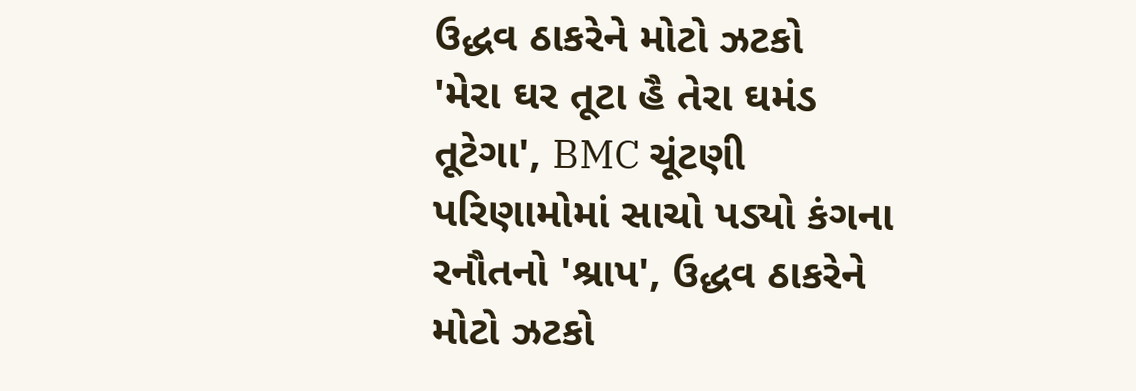ઉદ્ધવ ઠાકરેને મોટો ઝટકો
'મેરા ઘર તૂટા હૈ તેરા ઘમંડ તૂટેગા', BMC ચૂંટણી પરિણામોમાં સાચો પડ્યો કંગના રનૌતનો 'શ્રાપ', ઉદ્ધવ ઠાકરેને મોટો ઝટકો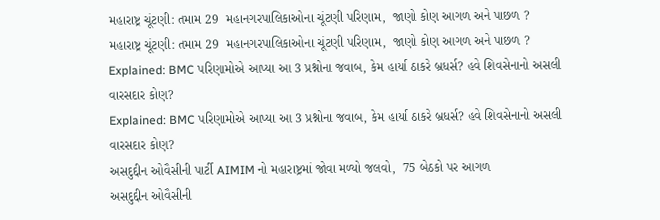મહારાષ્ટ્ર ચૂંટણી: તમામ 29  મહાનગરપાલિકાઓના ચૂંટણી પરિણામ,  જાણો કોણ આગળ અને પાછળ ?
મહારાષ્ટ્ર ચૂંટણી: તમામ 29  મહાનગરપાલિકાઓના ચૂંટણી પરિણામ,  જાણો કોણ આગળ અને પાછળ ?
Explained: BMC પરિણામોએ આપ્યા આ 3 પ્રશ્નોના જવાબ, કેમ હાર્યા ઠાકરે બ્રધર્સ? હવે શિવસેનાનો અસલી વારસદાર કોણ?
Explained: BMC પરિણામોએ આપ્યા આ 3 પ્રશ્નોના જવાબ, કેમ હાર્યા ઠાકરે બ્રધર્સ? હવે શિવસેનાનો અસલી વારસદાર કોણ?
અસદુદ્દીન ઓવૈસીની પાર્ટી AIMIM નો મહારાષ્ટ્રમાં જોવા મળ્યો જલવો,  75 બેઠકો પર આગળ
અસદુદ્દીન ઓવૈસીની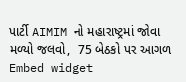પાર્ટી AIMIM નો મહારાષ્ટ્રમાં જોવા મળ્યો જલવો,  75 બેઠકો પર આગળ
Embed widget